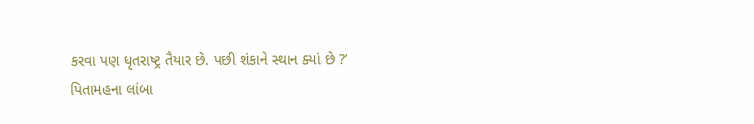કરવા પણ ધૃતરાષ્ટ્ર તૈયાર છે. પછી શંકાને સ્થાન ક્યાં છે ?’
પિતામહના લાંબા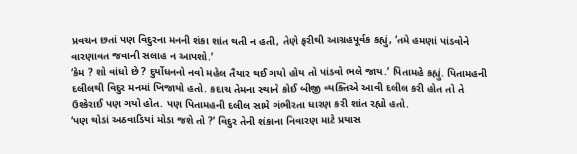પ્રવચન છતાં પણ વિદુરના મનની શંકા શાંત થતી ન હતી, તેણે ફરીથી આગ્રહપૂર્વક કહ્યું, ‘તમે હમણાં પાંડવોને વારણાવત જવાની સલાહ ન આપશો.’
‘કેમ ? શો વાંધો છે ? દુર્યોધનનો નવો મહેલ તૈયાર થઈ ગયો હોય તો પાંડવો ભલે જાય.’ પિતામહે કહ્યું. પિતામહની દલીલથી વિદુર મનમાં ખિજાયો હતો. કદાચ તેમના સ્થાને કોઈ બીજી વ્યક્તિએ આવી દલીલ કરી હોત તો તે ઉશ્કેરાઈ પણ ગયો હોત. પણ પિતામહની દલીલ સામે ગંભીરતા ધારણ કરી શાંત રહ્યો હતો.
‘પણ થોડાં અઠવાડિયાં મોડા જશે તો ?’ વિદુર તેની શંકાના નિવારણ માટે પ્રયાસ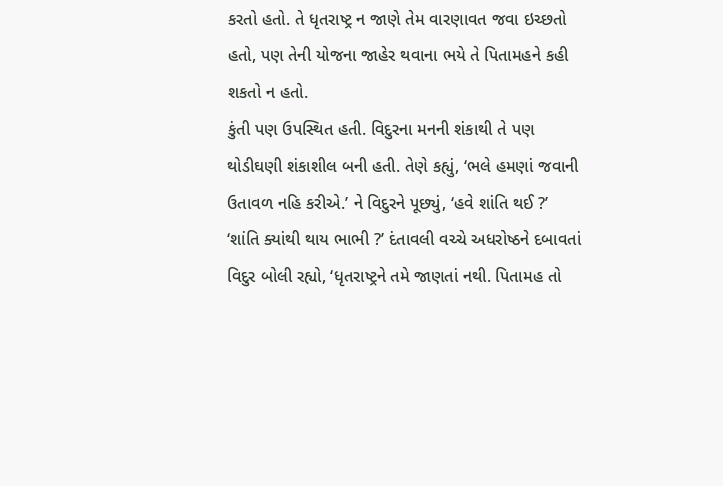કરતો હતો. તે ધૃતરાષ્ટ્ર ન જાણે તેમ વારણાવત જવા ઇચ્છતો હતો, પણ તેની યોજના જાહેર થવાના ભયે તે પિતામહને કહી શકતો ન હતો.
કુંતી પણ ઉપસ્થિત હતી. વિદુરના મનની શંકાથી તે પણ થોડીઘણી શંકાશીલ બની હતી. તેણે કહ્યું, ‘ભલે હમણાં જવાની ઉતાવળ નહિ કરીએ.’ ને વિદુરને પૂછ્યું, ‘હવે શાંતિ થઈ ?’
‘શાંતિ ક્યાંથી થાય ભાભી ?’ દંતાવલી વચ્ચે અધરોષ્ઠને દબાવતાં વિદુર બોલી રહ્યો, ‘ધૃતરાષ્ટ્રને તમે જાણતાં નથી. પિતામહ તો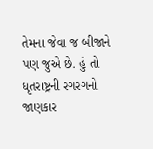તેમના જેવા જ બીજાને પણ જુએ છે. હું તો ધૃતરાષ્ટ્રની રગરગનો જાણકાર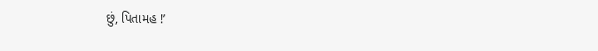છું, પિતામહ !’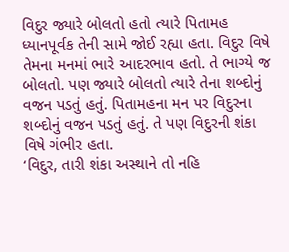વિદુર જ્યારે બોલતો હતો ત્યારે પિતામહ ધ્યાનપૂર્વક તેની સામે જોઈ રહ્યા હતા. વિદુર વિષે તેમના મનમાં ભારે આદરભાવ હતો. તે ભાગ્યે જ બોલતો. પણ જ્યારે બોલતો ત્યારે તેના શબ્દોનું વજન પડતું હતું. પિતામહના મન પર વિદુરના શબ્દોનું વજન પડતું હતું. તે પણ વિદુરની શંકા વિષે ગંભીર હતા.
‘વિદુર, તારી શંકા અસ્થાને તો નહિ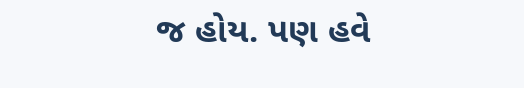જ હોય. પણ હવે